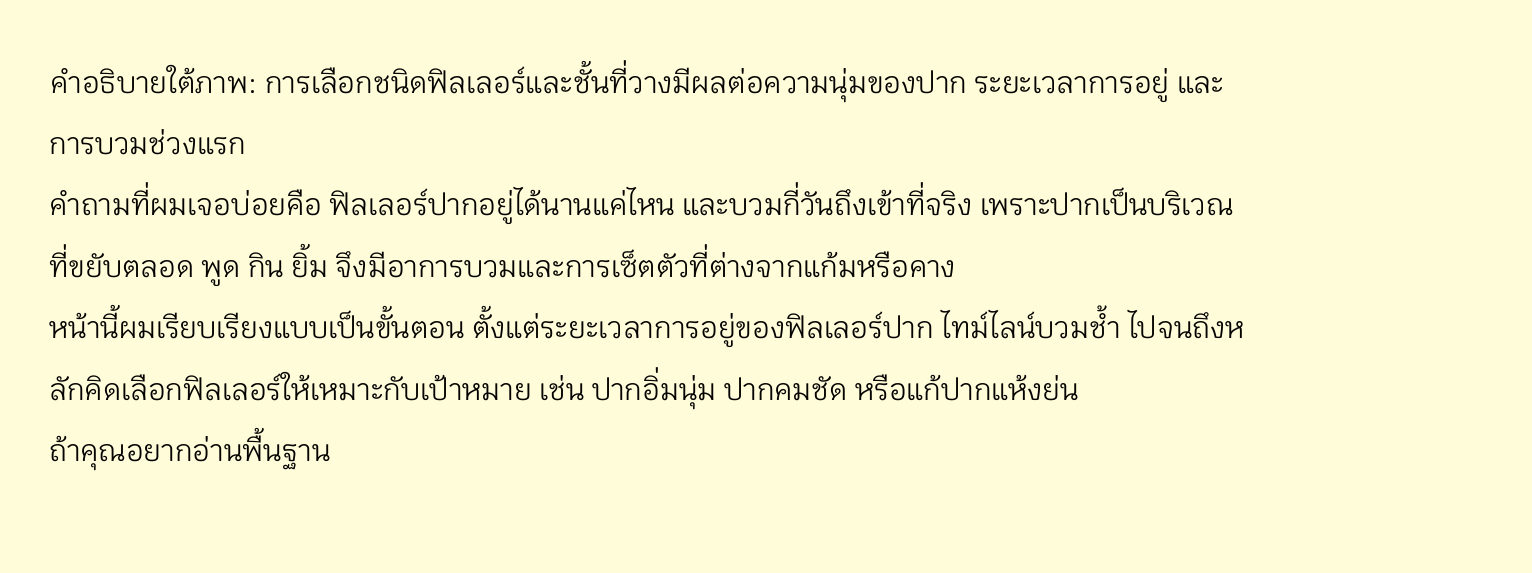คำอธิบายใต้ภาพ: การเลือกชนิดฟิลเลอร์และชั้นที่วางมีผลต่อความนุ่มของปาก ระยะเวลาการอยู่ และการบวมช่วงแรก
คำถามที่ผมเจอบ่อยคือ ฟิลเลอร์ปากอยู่ได้นานแค่ไหน และบวมกี่วันถึงเข้าที่จริง เพราะปากเป็นบริเวณที่ขยับตลอด พูด กิน ยิ้ม จึงมีอาการบวมและการเซ็ตตัวที่ต่างจากแก้มหรือคาง
หน้านี้ผมเรียบเรียงแบบเป็นขั้นตอน ตั้งแต่ระยะเวลาการอยู่ของฟิลเลอร์ปาก ไทม์ไลน์บวมช้ำ ไปจนถึงหลักคิดเลือกฟิลเลอร์ให้เหมาะกับเป้าหมาย เช่น ปากอิ่มนุ่ม ปากคมชัด หรือแก้ปากแห้งย่น
ถ้าคุณอยากอ่านพื้นฐาน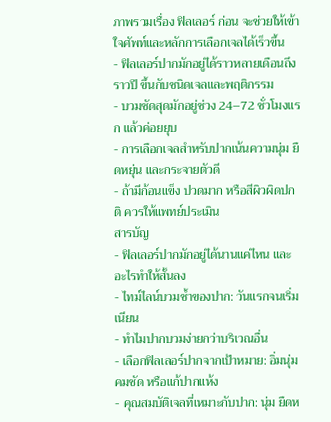ภาพรวมเรื่อง ฟิลเลอร์ ก่อน จะช่วยให้เข้าใจศัพท์และหลักการเลือกเจลได้เร็วขึ้น
- ฟิลเลอร์ปากมักอยู่ได้ราวหลายเดือนถึงราวปี ขึ้นกับชนิดเจลและพฤติกรรม
- บวมชัดสุดมักอยู่ช่วง 24–72 ชั่วโมงแรก แล้วค่อยยุบ
- การเลือกเจลสำหรับปากเน้นความนุ่ม ยืดหยุ่น และกระจายตัวดี
- ถ้ามีก้อนแข็ง ปวดมาก หรือสีผิวผิดปกติ ควรให้แพทย์ประเมิน
สารบัญ
- ฟิลเลอร์ปากมักอยู่ได้นานแค่ไหน และอะไรทำให้สั้นลง
- ไทม์ไลน์บวมช้ำของปาก: วันแรกจนเริ่มเนียน
- ทำไมปากบวมง่ายกว่าบริเวณอื่น
- เลือกฟิลเลอร์ปากจากเป้าหมาย: อิ่มนุ่ม คมชัด หรือแก้ปากแห้ง
- คุณสมบัติเจลที่เหมาะกับปาก: นุ่ม ยืดห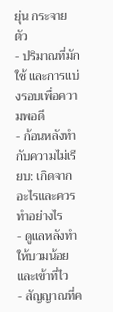ยุ่น กระจายตัว
- ปริมาณที่มักใช้ และการแบ่งรอบเพื่อความพอดี
- ก้อนหลังทำกับความไม่เรียบ: เกิดจากอะไรและควรทำอย่างไร
- ดูแลหลังทำให้บวมน้อยและเข้าที่ไว
- สัญญาณที่ค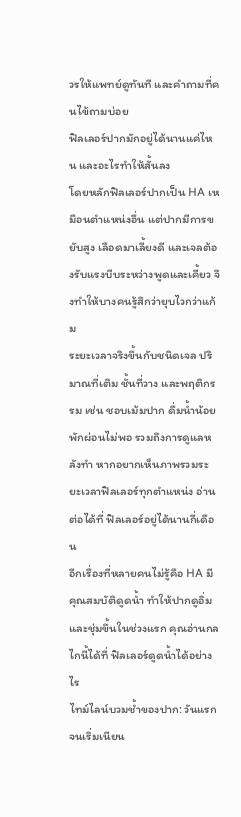วรให้แพทย์ดูทันที และคำถามที่คนไข้ถามบ่อย
ฟิลเลอร์ปากมักอยู่ได้นานแค่ไหน และอะไรทำให้สั้นลง
โดยหลักฟิลเลอร์ปากเป็น HA เหมือนตำแหน่งอื่น แต่ปากมีการขยับสูง เลือดมาเลี้ยงดี และเจลต้องรับแรงบีบระหว่างพูดและเคี้ยว จึงทำให้บางคนรู้สึกว่ายุบไวกว่าแก้ม
ระยะเวลาจริงขึ้นกับชนิดเจล ปริมาณที่เติม ชั้นที่วาง และพฤติกรรม เช่น ชอบเม้มปาก ดื่มน้ำน้อย พักผ่อนไม่พอ รวมถึงการดูแลหลังทำ หากอยากเห็นภาพรวมระยะเวลาฟิลเลอร์ทุกตำแหน่ง อ่านต่อได้ที่ ฟิลเลอร์อยู่ได้นานกี่เดือน
อีกเรื่องที่หลายคนไม่รู้คือ HA มีคุณสมบัติดูดน้ำ ทำให้ปากดูอิ่มและชุ่มขึ้นในช่วงแรก คุณอ่านกลไกนี้ได้ที่ ฟิลเลอร์ดูดน้ำได้อย่างไร
ไทม์ไลน์บวมช้ำของปาก: วันแรกจนเริ่มเนียน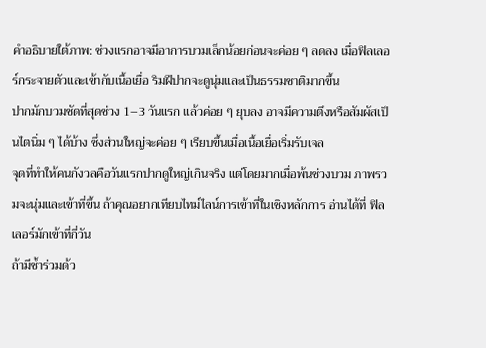คำอธิบายใต้ภาพ: ช่วงแรกอาจมีอาการบวมเล็กน้อยก่อนจะค่อย ๆ ลดลง เมื่อฟิลเลอร์กระจายตัวและเข้ากับเนื้อเยื่อ ริมฝีปากจะดูนุ่มและเป็นธรรมชาติมากขึ้น
ปากมักบวมชัดที่สุดช่วง 1–3 วันแรก แล้วค่อย ๆ ยุบลง อาจมีความตึงหรือสัมผัสเป็นไตนิ่ม ๆ ได้บ้าง ซึ่งส่วนใหญ่จะค่อย ๆ เรียบขึ้นเมื่อเนื้อเยื่อเริ่มรับเจล
จุดที่ทำให้คนกังวลคือวันแรกปากดูใหญ่เกินจริง แต่โดยมากเมื่อพ้นช่วงบวม ภาพรวมจะนุ่มและเข้าที่ขึ้น ถ้าคุณอยากเทียบไทม์ไลน์การเข้าที่ในเชิงหลักการ อ่านได้ที่ ฟิลเลอร์มักเข้าที่กี่วัน
ถ้ามีช้ำร่วมด้ว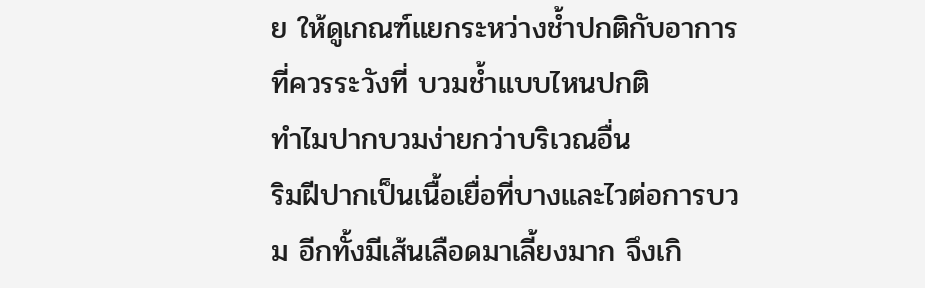ย ให้ดูเกณฑ์แยกระหว่างช้ำปกติกับอาการที่ควรระวังที่ บวมช้ำแบบไหนปกติ
ทำไมปากบวมง่ายกว่าบริเวณอื่น
ริมฝีปากเป็นเนื้อเยื่อที่บางและไวต่อการบวม อีกทั้งมีเส้นเลือดมาเลี้ยงมาก จึงเกิ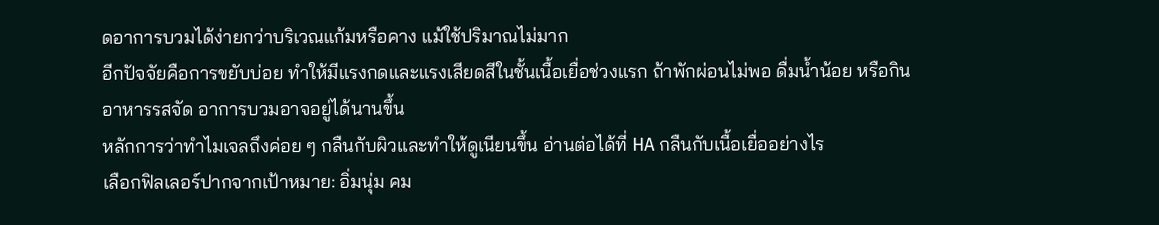ดอาการบวมได้ง่ายกว่าบริเวณแก้มหรือคาง แม้ใช้ปริมาณไม่มาก
อีกปัจจัยคือการขยับบ่อย ทำให้มีแรงกดและแรงเสียดสีในชั้นเนื้อเยื่อช่วงแรก ถ้าพักผ่อนไม่พอ ดื่มน้ำน้อย หรือกินอาหารรสจัด อาการบวมอาจอยู่ได้นานขึ้น
หลักการว่าทำไมเจลถึงค่อย ๆ กลืนกับผิวและทำให้ดูเนียนขึ้น อ่านต่อได้ที่ HA กลืนกับเนื้อเยื่ออย่างไร
เลือกฟิลเลอร์ปากจากเป้าหมาย: อิ่มนุ่ม คม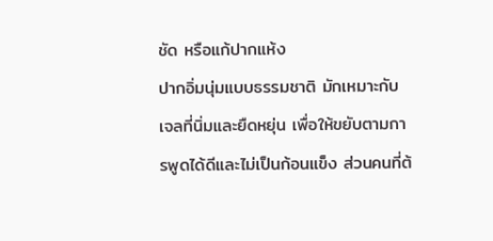ชัด หรือแก้ปากแห้ง
ปากอิ่มนุ่มแบบธรรมชาติ มักเหมาะกับเจลที่นิ่มและยืดหยุ่น เพื่อให้ขยับตามการพูดได้ดีและไม่เป็นก้อนแข็ง ส่วนคนที่ต้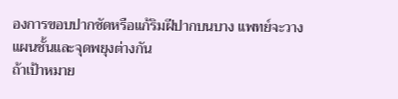องการขอบปากชัดหรือแก้ริมฝีปากบนบาง แพทย์จะวางแผนชั้นและจุดพยุงต่างกัน
ถ้าเป้าหมาย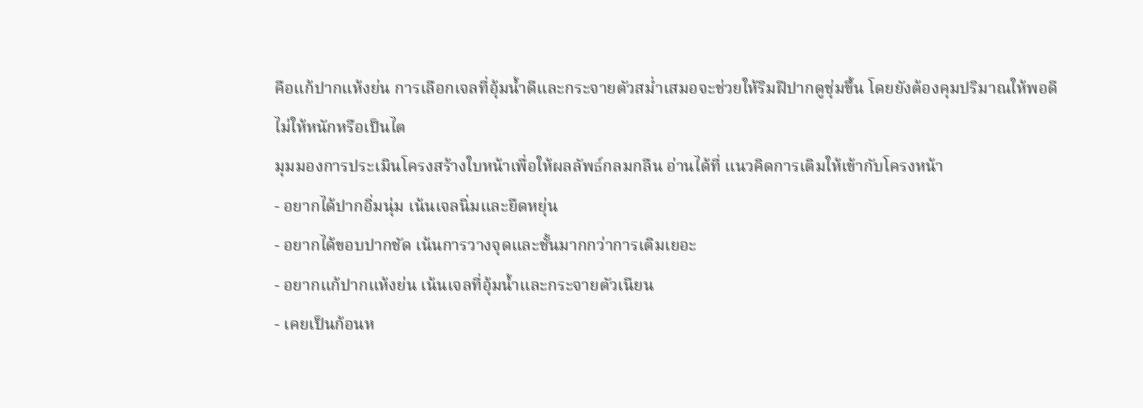คือแก้ปากแห้งย่น การเลือกเจลที่อุ้มน้ำดีและกระจายตัวสม่ำเสมอจะช่วยให้ริมฝีปากดูชุ่มขึ้น โดยยังต้องคุมปริมาณให้พอดี ไม่ให้หนักหรือเป็นไต
มุมมองการประเมินโครงสร้างใบหน้าเพื่อให้ผลลัพธ์กลมกลืน อ่านได้ที่ แนวคิดการเติมให้เข้ากับโครงหน้า
- อยากได้ปากอิ่มนุ่ม เน้นเจลนิ่มและยืดหยุ่น
- อยากได้ขอบปากชัด เน้นการวางจุดและชั้นมากกว่าการเติมเยอะ
- อยากแก้ปากแห้งย่น เน้นเจลที่อุ้มน้ำและกระจายตัวเนียน
- เคยเป็นก้อนห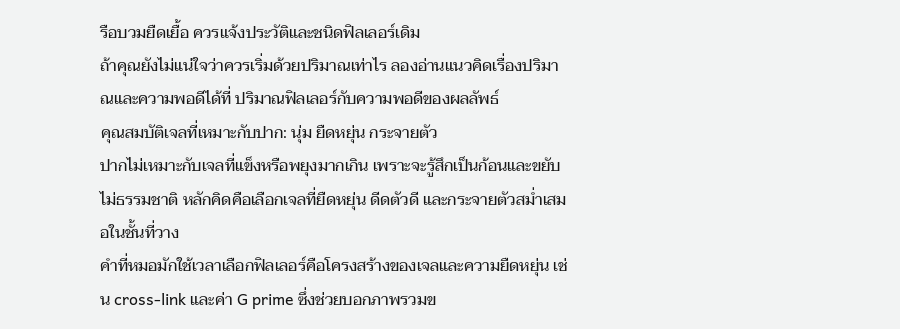รือบวมยืดเยื้อ ควรแจ้งประวัติและชนิดฟิลเลอร์เดิม
ถ้าคุณยังไม่แน่ใจว่าควรเริ่มด้วยปริมาณเท่าไร ลองอ่านแนวคิดเรื่องปริมาณและความพอดีได้ที่ ปริมาณฟิลเลอร์กับความพอดีของผลลัพธ์
คุณสมบัติเจลที่เหมาะกับปาก: นุ่ม ยืดหยุ่น กระจายตัว
ปากไม่เหมาะกับเจลที่แข็งหรือพยุงมากเกิน เพราะจะรู้สึกเป็นก้อนและขยับไม่ธรรมชาติ หลักคิดคือเลือกเจลที่ยืดหยุ่น ดีดตัวดี และกระจายตัวสม่ำเสมอในชั้นที่วาง
คำที่หมอมักใช้เวลาเลือกฟิลเลอร์คือโครงสร้างของเจลและความยืดหยุ่น เช่น cross-link และค่า G prime ซึ่งช่วยบอกภาพรวมข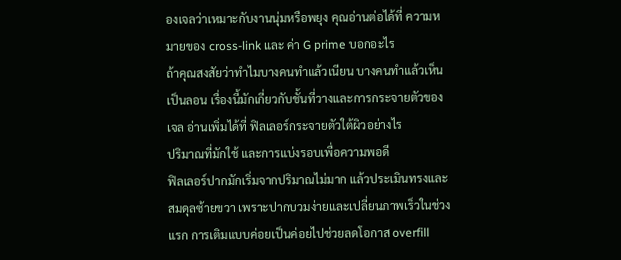องเจลว่าเหมาะกับงานนุ่มหรือพยุง คุณอ่านต่อได้ที่ ความหมายของ cross-link และ ค่า G prime บอกอะไร
ถ้าคุณสงสัยว่าทำไมบางคนทำแล้วเนียน บางคนทำแล้วเห็นเป็นลอน เรื่องนี้มักเกี่ยวกับชั้นที่วางและการกระจายตัวของเจล อ่านเพิ่มได้ที่ ฟิลเลอร์กระจายตัวใต้ผิวอย่างไร
ปริมาณที่มักใช้ และการแบ่งรอบเพื่อความพอดี
ฟิลเลอร์ปากมักเริ่มจากปริมาณไม่มาก แล้วประเมินทรงและสมดุลซ้ายขวา เพราะปากบวมง่ายและเปลี่ยนภาพเร็วในช่วงแรก การเติมแบบค่อยเป็นค่อยไปช่วยลดโอกาส overfill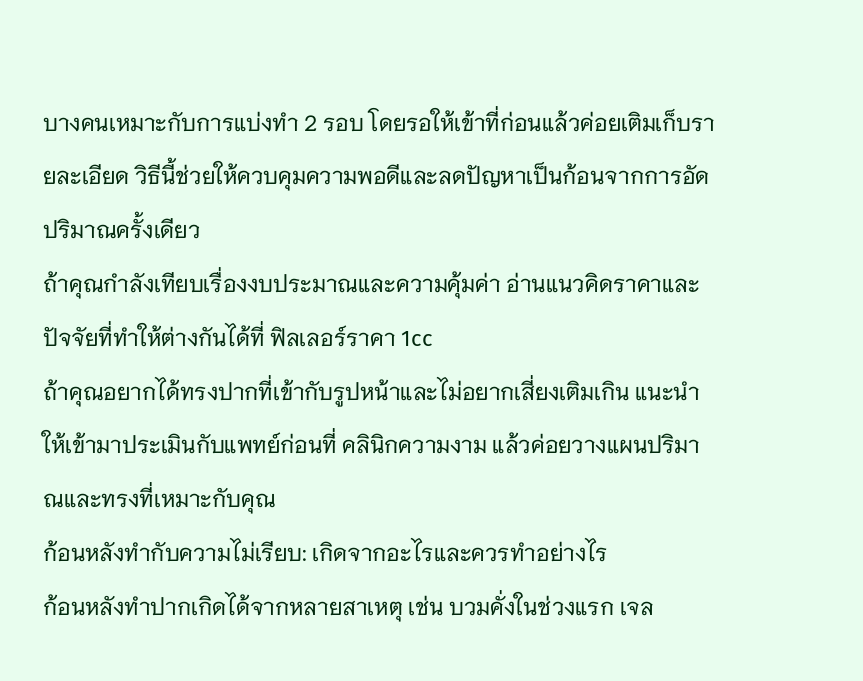บางคนเหมาะกับการแบ่งทำ 2 รอบ โดยรอให้เข้าที่ก่อนแล้วค่อยเติมเก็บรายละเอียด วิธีนี้ช่วยให้ควบคุมความพอดีและลดปัญหาเป็นก้อนจากการอัดปริมาณครั้งเดียว
ถ้าคุณกำลังเทียบเรื่องงบประมาณและความคุ้มค่า อ่านแนวคิดราคาและปัจจัยที่ทำให้ต่างกันได้ที่ ฟิลเลอร์ราคา 1cc
ถ้าคุณอยากได้ทรงปากที่เข้ากับรูปหน้าและไม่อยากเสี่ยงเติมเกิน แนะนำให้เข้ามาประเมินกับแพทย์ก่อนที่ คลินิกความงาม แล้วค่อยวางแผนปริมาณและทรงที่เหมาะกับคุณ
ก้อนหลังทำกับความไม่เรียบ: เกิดจากอะไรและควรทำอย่างไร
ก้อนหลังทำปากเกิดได้จากหลายสาเหตุ เช่น บวมคั่งในช่วงแรก เจล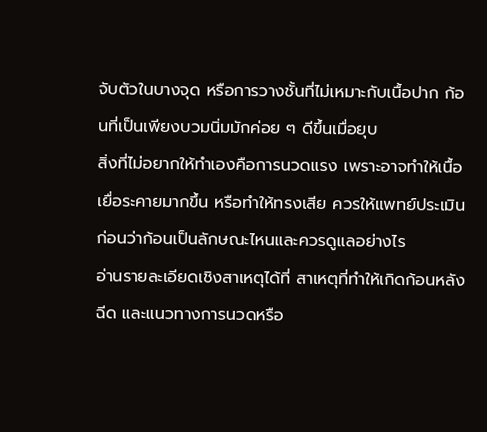จับตัวในบางจุด หรือการวางชั้นที่ไม่เหมาะกับเนื้อปาก ก้อนที่เป็นเพียงบวมนิ่มมักค่อย ๆ ดีขึ้นเมื่อยุบ
สิ่งที่ไม่อยากให้ทำเองคือการนวดแรง เพราะอาจทำให้เนื้อเยื่อระคายมากขึ้น หรือทำให้ทรงเสีย ควรให้แพทย์ประเมินก่อนว่าก้อนเป็นลักษณะไหนและควรดูแลอย่างไร
อ่านรายละเอียดเชิงสาเหตุได้ที่ สาเหตุที่ทำให้เกิดก้อนหลังฉีด และแนวทางการนวดหรือ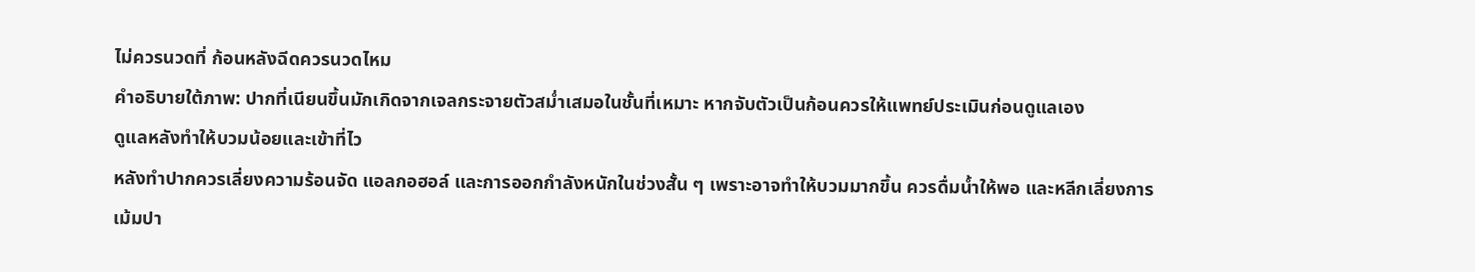ไม่ควรนวดที่ ก้อนหลังฉีดควรนวดไหม
คำอธิบายใต้ภาพ: ปากที่เนียนขึ้นมักเกิดจากเจลกระจายตัวสม่ำเสมอในชั้นที่เหมาะ หากจับตัวเป็นก้อนควรให้แพทย์ประเมินก่อนดูแลเอง
ดูแลหลังทำให้บวมน้อยและเข้าที่ไว
หลังทำปากควรเลี่ยงความร้อนจัด แอลกอฮอล์ และการออกกำลังหนักในช่วงสั้น ๆ เพราะอาจทำให้บวมมากขึ้น ควรดื่มน้ำให้พอ และหลีกเลี่ยงการเม้มปา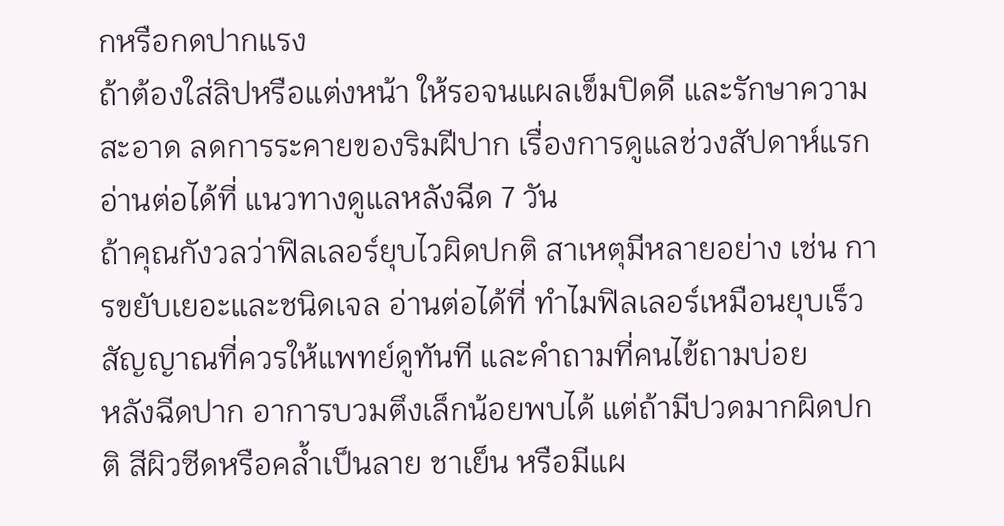กหรือกดปากแรง
ถ้าต้องใส่ลิปหรือแต่งหน้า ให้รอจนแผลเข็มปิดดี และรักษาความสะอาด ลดการระคายของริมฝีปาก เรื่องการดูแลช่วงสัปดาห์แรกอ่านต่อได้ที่ แนวทางดูแลหลังฉีด 7 วัน
ถ้าคุณกังวลว่าฟิลเลอร์ยุบไวผิดปกติ สาเหตุมีหลายอย่าง เช่น การขยับเยอะและชนิดเจล อ่านต่อได้ที่ ทำไมฟิลเลอร์เหมือนยุบเร็ว
สัญญาณที่ควรให้แพทย์ดูทันที และคำถามที่คนไข้ถามบ่อย
หลังฉีดปาก อาการบวมตึงเล็กน้อยพบได้ แต่ถ้ามีปวดมากผิดปกติ สีผิวซีดหรือคล้ำเป็นลาย ชาเย็น หรือมีแผ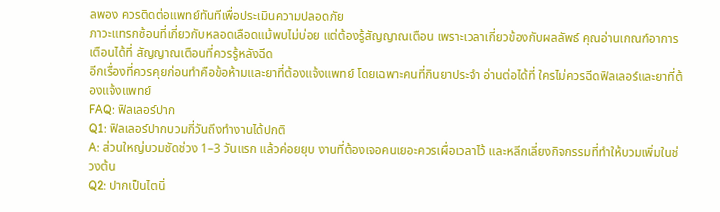ลพอง ควรติดต่อแพทย์ทันทีเพื่อประเมินความปลอดภัย
ภาวะแทรกซ้อนที่เกี่ยวกับหลอดเลือดแม้พบไม่บ่อย แต่ต้องรู้สัญญาณเตือน เพราะเวลาเกี่ยวข้องกับผลลัพธ์ คุณอ่านเกณฑ์อาการเตือนได้ที่ สัญญาณเตือนที่ควรรู้หลังฉีด
อีกเรื่องที่ควรคุยก่อนทำคือข้อห้ามและยาที่ต้องแจ้งแพทย์ โดยเฉพาะคนที่กินยาประจำ อ่านต่อได้ที่ ใครไม่ควรฉีดฟิลเลอร์และยาที่ต้องแจ้งแพทย์
FAQ: ฟิลเลอร์ปาก
Q1: ฟิลเลอร์ปากบวมกี่วันถึงทำงานได้ปกติ
A: ส่วนใหญ่บวมชัดช่วง 1–3 วันแรก แล้วค่อยยุบ งานที่ต้องเจอคนเยอะควรเผื่อเวลาไว้ และหลีกเลี่ยงกิจกรรมที่ทำให้บวมเพิ่มในช่วงต้น
Q2: ปากเป็นไตนิ่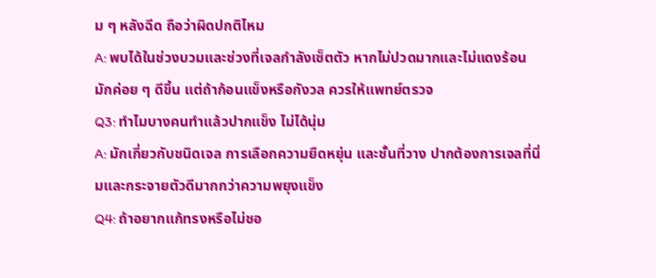ม ๆ หลังฉีด ถือว่าผิดปกติไหม
A: พบได้ในช่วงบวมและช่วงที่เจลกำลังเซ็ตตัว หากไม่ปวดมากและไม่แดงร้อน มักค่อย ๆ ดีขึ้น แต่ถ้าก้อนแข็งหรือกังวล ควรให้แพทย์ตรวจ
Q3: ทำไมบางคนทำแล้วปากแข็ง ไม่ได้นุ่ม
A: มักเกี่ยวกับชนิดเจล การเลือกความยืดหยุ่น และชั้นที่วาง ปากต้องการเจลที่นิ่มและกระจายตัวดีมากกว่าความพยุงแข็ง
Q4: ถ้าอยากแก้ทรงหรือไม่ชอ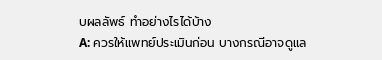บผลลัพธ์ ทำอย่างไรได้บ้าง
A: ควรให้แพทย์ประเมินก่อน บางกรณีอาจดูแล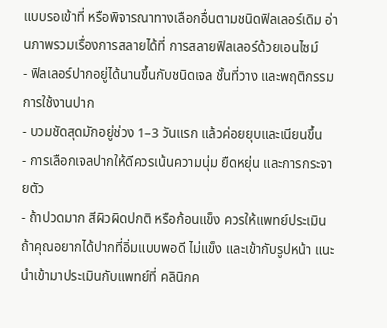แบบรอเข้าที่ หรือพิจารณาทางเลือกอื่นตามชนิดฟิลเลอร์เดิม อ่านภาพรวมเรื่องการสลายได้ที่ การสลายฟิลเลอร์ด้วยเอนไซม์
- ฟิลเลอร์ปากอยู่ได้นานขึ้นกับชนิดเจล ชั้นที่วาง และพฤติกรรมการใช้งานปาก
- บวมชัดสุดมักอยู่ช่วง 1–3 วันแรก แล้วค่อยยุบและเนียนขึ้น
- การเลือกเจลปากให้ดีควรเน้นความนุ่ม ยืดหยุ่น และการกระจายตัว
- ถ้าปวดมาก สีผิวผิดปกติ หรือก้อนแข็ง ควรให้แพทย์ประเมิน
ถ้าคุณอยากได้ปากที่อิ่มแบบพอดี ไม่แข็ง และเข้ากับรูปหน้า แนะนำเข้ามาประเมินกับแพทย์ที่ คลินิกค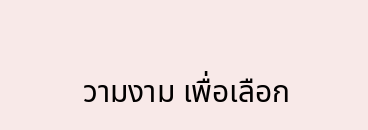วามงาม เพื่อเลือก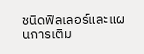ชนิดฟิลเลอร์และแผนการเติม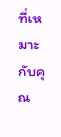ที่เหมาะกับคุณ